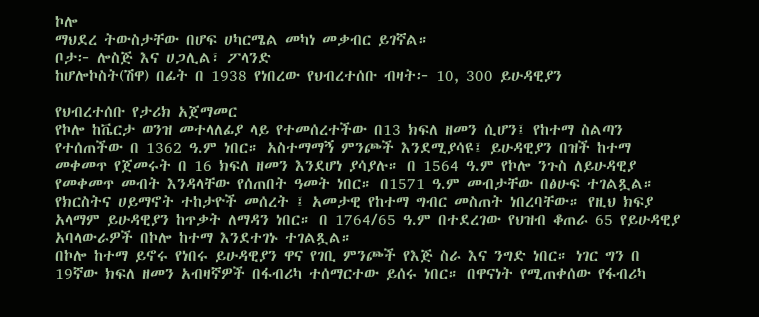ኮሎ
ማህደረ ትውስታቸው በሆፍ ሀካርሜል መካነ መቃብር ይገኛል።
ቦታ፦ ሎስጅ እና ሀጋሊል፣ ፖላንድ
ከሆሎኮስት(ሽዋ) በፊት በ 1938 የነበረው የህብረተሰቡ ብዛት፦ 10, 300 ይሁዳዊያን

የህብረተሰቡ የታሪክ አጀማመር
የኮሎ ከቬርታ ወንዝ መተላለፊያ ላይ የተመሰረተችው በ13 ክፍለ ዘመን ሲሆን፤ የከተማ ስልጣን የተሰጠችው በ 1362 ዓ.ም ነበር። አስተማማኝ ምንጮች እንደሚያሳዩ፤ ይሁዳዊያን በዝች ከተማ መቀመጥ የጀመሩት በ 16 ክፍለ ዘመን እንደሆነ ያሳያሉ። በ 1564 ዓ.ም የኮሎ ንጉስ ለይሁዳዊያ የመቀመጥ መብት እንዳላቸው የሰጠበት ዓመት ነበር። በ1571 ዓ.ም መብታቸው በፅሁፍ ተገልጿል። የክርስትና ሀይማኖት ተከታዮች መሰረት ፤ አመታዊ የከተማ ግብር መስጠት ነበረባቸው። የዚህ ክፍያ አላማም ይሁዳዊያን ከጥቃት ለማዳን ነበር። በ 1764/65 ዓ.ም በተደረገው የህዝብ ቆጠራ 65 የይሁዳዊያ አባላውራዎች በኮሎ ከተማ እንደተገኑ ተገልጿል።
በኮሎ ከተማ ይኖሩ የነበሩ ይሁዳዊያን ዋና የገቢ ምንጮች የእጅ ስራ እና ንግድ ነበር። ነገር ግን በ 19ኛው ክፍለ ዘመን አብዛኛዎች በፋብሪካ ተሰማርተው ይሰሩ ነበር። በዋናነት የሚጠቀሰው የፋብሪካ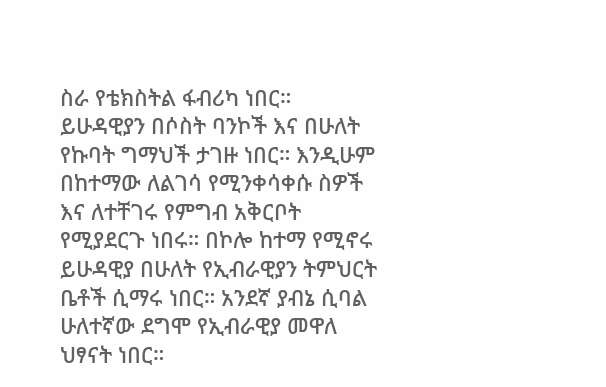ስራ የቴክስትል ፋብሪካ ነበር። ይሁዳዊያን በሶስት ባንኮች እና በሁለት የኩባት ግማህች ታገዙ ነበር። እንዲሁም በከተማው ለልገሳ የሚንቀሳቀሱ ስዎች እና ለተቸገሩ የምግብ አቅርቦት የሚያደርጉ ነበሩ። በኮሎ ከተማ የሚኖሩ ይሁዳዊያ በሁለት የኢብራዊያን ትምህርት ቤቶች ሲማሩ ነበር። አንደኛ ያብኔ ሲባል ሁለተኛው ደግሞ የኢብራዊያ መዋለ ህፃናት ነበር።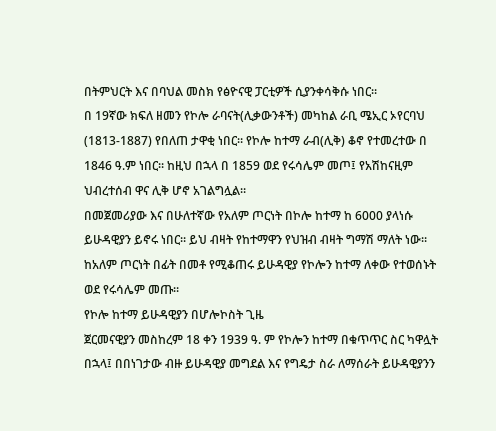በትምህርት እና በባህል መስክ የፅዮናዊ ፓርቲዎች ሲያንቀሳቅሱ ነበር።
በ 19ኛው ክፍለ ዘመን የኮሎ ራባናት(ሊቃውንቶች) መካከል ራቢ ሜኢር ኦየርባህ (1813-1887) የበለጠ ታዋቂ ነበር። የኮሎ ከተማ ራብ(ሊቅ) ቆኖ የተመረተው በ 1846 ዓ.ም ነበር። ከዚህ በኋላ በ 1859 ወደ የሩሳሌም መጦ፤ የአሽከናዚም ህብረተሰብ ዋና ሊቅ ሆኖ አገልግሏል።
በመጀመሪያው እና በሁለተኛው የአለም ጦርነት በኮሎ ከተማ ከ 6000 ያላነሱ ይሁዳዊያን ይኖሩ ነበር። ይህ ብዛት የከተማዋን የህዝብ ብዛት ግማሽ ማለት ነው። ከአለም ጦርነት በፊት በመቶ የሚቆጠሩ ይሁዳዊያ የኮሎን ከተማ ለቀው የተወሰኑት ወደ የሩሳሌም መጡ።
የኮሎ ከተማ ይሁዳዊያን በሆሎኮስት ጊዜ
ጀርመናዊያን መስከረም 18 ቀን 1939 ዓ. ም የኮሎን ከተማ በቁጥጥር ስር ካዋሏት በኋላ፤ በበነገታው ብዙ ይሁዳዊያ መግደል እና የግዴታ ስራ ለማሰራት ይሁዳዊያንን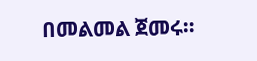በመልመል ጀመሩ።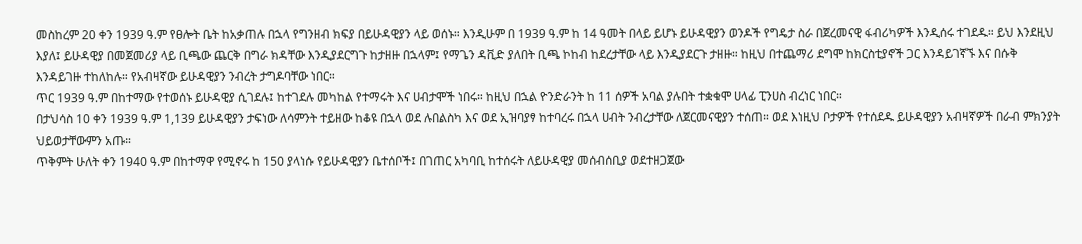መስከረም 20 ቀን 1939 ዓ.ም የፀሎት ቤት ከአቃጠሉ በኋላ የግንዘብ ክፍያ በይሁዳዊያን ላይ ወሰኑ። እንዲሁም በ 1939 ዓ.ም ከ 14 ዓመት በላይ ይሆኑ ይሁዳዊያን ወንዶች የግዴታ ስራ በጀረመናዊ ፋብሪካዎች እንዲሰሩ ተገደዱ። ይህ እንደዚህ እያለ፤ ይሁዳዊያ በመጀመሪያ ላይ ቢጫው ጨርቅ በግራ ክዳቸው እንዲያደርግጉ ከታዘዙ በኋላም፤ የማጌን ዳቪድ ያለበት ቢጫ ኮከብ ከደረታቸው ላይ እንዲያደርጉ ታዘዙ። ከዚህ በተጨማሪ ደግሞ ከክርስቲያኖች ጋር እንዳይገኛኙ እና በሱቅ እንዳይገዙ ተከለከሉ። የአብዛኛው ይሁዳዊያን ንብረት ታግዶባቸው ነበር።
ጥር 1939 ዓ.ም በከተማው የተወሰኑ ይሁዳዊያ ሲገደሉ፤ ከተገደሉ መካከል የተማሩት እና ሀብታሞች ነበሩ። ከዚህ በኋል ዮንድራንት ከ 11 ሰዎች አባል ያሉበት ተቋቁሞ ሀላፊ ፒንሀስ ብረነር ነበር።
በታህሳስ 10 ቀን 1939 ዓ.ም 1,139 ይሁዳዊያን ታፍነው ለሳምንት ተይዘው ከቆዩ በኋላ ወደ ሉበልስካ እና ወደ ኢዝባያፃ ከተባረሩ በኋላ ሀብት ንብረታቸው ለጀርመናዊያን ተሰጠ። ወደ እነዚህ ቦታዎች የተሰደዱ ይሁዳዊያን አብዛኛዎች በራብ ምክንያት ህይወታቸውምን አጡ።
ጥቅምት ሁለት ቀን 1940 ዓ.ም በከተማዋ የሚኖሩ ከ 150 ያላነሱ የይሁዳዊያን ቤተሰቦች፤ በገጠር አካባቢ ከተሰሩት ለይሁዳዊያ መሰብሰቢያ ወደተዘጋጀው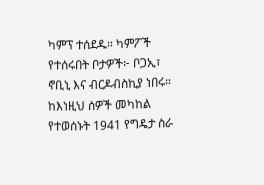ካምፕ ተሰደዱ። ካምፖች የተሰሩበት ቦታዎች፦ ቦጋኢ፣ ኖቢኒ እና ብርዶብስኪያ ነበሩ። ከእነዚህ ሰዎች መካከል የተወሰኑት 1941 የግዴታ ስራ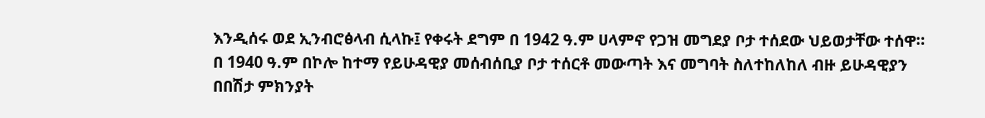እንዲሰሩ ወደ ኢንብሮፅላብ ሲላኩ፤ የቀሩት ደግም በ 1942 ዓ.ም ሀላምኖ የጋዝ መግደያ ቦታ ተሰደው ህይወታቸው ተሰዋ።
በ 1940 ዓ.ም በኮሎ ከተማ የይሁዳዊያ መሰብሰቢያ ቦታ ተሰርቶ መውጣት እና መግባት ስለተከለከለ ብዙ ይሁዳዊያን በበሽታ ምክንያት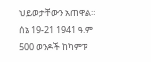ህይወታቸውን አጠዋል። ሰኔ 19-21 1941 ዓ.ም 500 ወንዶች ከካምፑ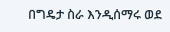በግዴታ ስራ እንዲሰማሩ ወደ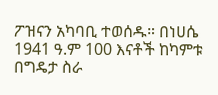ፖዝናን አካባቢ ተወሰዱ። በነሀሴ 1941 ዓ.ም 100 እናቶች ከካምቱ በግዴታ ስራ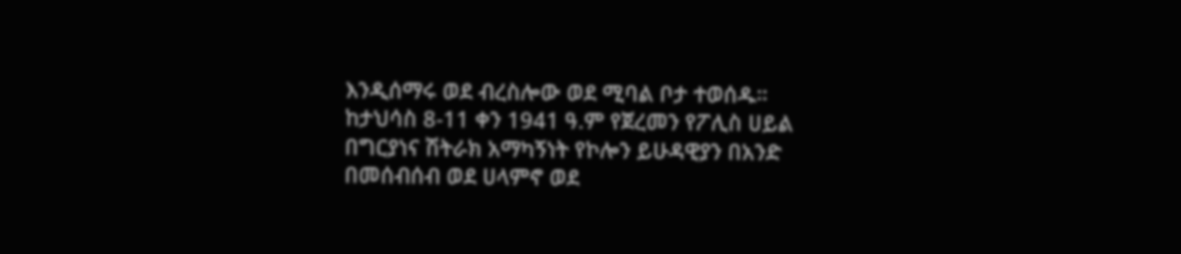እንዲሰማሩ ወደ ብረስሎው ወደ ሚባል ቦታ ተወሰዱ።
ከታህሳስ 8-11 ቀን 1941 ዓ.ም የጀረመን የፖሊስ ሀይል በግርያነና ሽትራክ አማካኝነት የኮሎን ይሁዳዊያን በአንድ በመሰብሰብ ወደ ሀላምኖ ወደ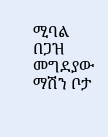ሚባል በጋዝ መግደያው ማሽን ቦታ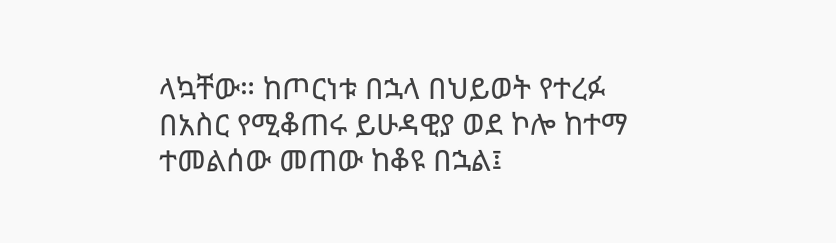ላኳቸው። ከጦርነቱ በኋላ በህይወት የተረፉ በአስር የሚቆጠሩ ይሁዳዊያ ወደ ኮሎ ከተማ ተመልሰው መጠው ከቆዩ በኋል፤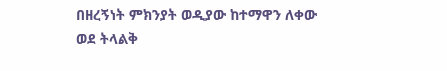በዘረኝነት ምክንያት ወዲያው ከተማዋን ለቀው ወደ ትላልቅ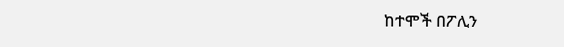ከተሞች በፖሊን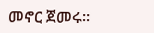መኖር ጀመሩ።